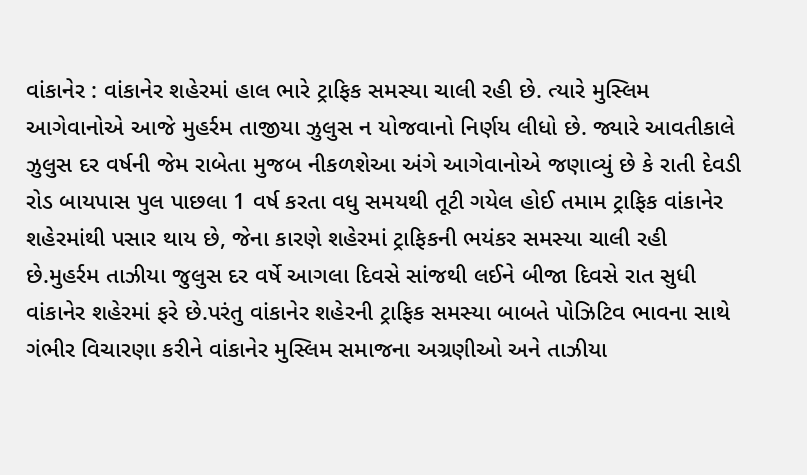વાંકાનેર : વાંકાનેર શહેરમાં હાલ ભારે ટ્રાફિક સમસ્યા ચાલી રહી છે. ત્યારે મુસ્લિમ આગેવાનોએ આજે મુહર્રમ તાજીયા ઝુલુસ ન યોજવાનો નિર્ણય લીધો છે. જ્યારે આવતીકાલે ઝુલુસ દર વર્ષની જેમ રાબેતા મુજબ નીકળશેઆ અંગે આગેવાનોએ જણાવ્યું છે કે રાતી દેવડી રોડ બાયપાસ પુલ પાછલા 1 વર્ષ કરતા વધુ સમયથી તૂટી ગયેલ હોઈ તમામ ટ્રાફિક વાંકાનેર શહેરમાંથી પસાર થાય છે, જેના કારણે શહેરમાં ટ્રાફિકની ભયંકર સમસ્યા ચાલી રહી છે.મુહર્રમ તાઝીયા જુલુસ દર વર્ષે આગલા દિવસે સાંજથી લઈને બીજા દિવસે રાત સુધી વાંકાનેર શહેરમાં ફરે છે.પરંતુ વાંકાનેર શહેરની ટ્રાફિક સમસ્યા બાબતે પોઝિટિવ ભાવના સાથે ગંભીર વિચારણા કરીને વાંકાનેર મુસ્લિમ સમાજના અગ્રણીઓ અને તાઝીયા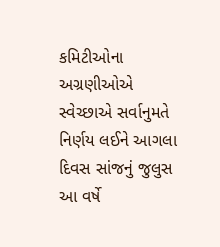કમિટીઓના અગ્રણીઓએ સ્વેચ્છાએ સર્વાનુમતે નિર્ણય લઈને આગલા દિવસ સાંજનું જુલુસ આ વર્ષે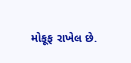મોકૂફ રાખેલ છે.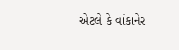એટલે કે વાંકાનેર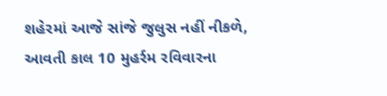શહેરમાં આજે સાંજે જુલુસ નહીં નીકળે, આવતી કાલ 10 મુહર્રમ રવિવારના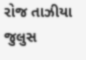રોજ તાઝીયા જુલુસ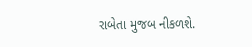રાબેતા મુજબ નીકળશે.